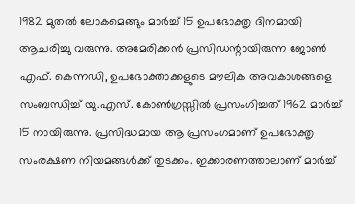1982 മുതൽ ലോകമെങ്ങും മാർച്ച് 15 ഉപഭോക്തൃ ദിനമായി ആചരിച്ചു വരുന്നു. അമേരിക്കൻ പ്രസിഡന്റായിരുന്ന ജോൺ എഫ്. കെന്നഡി, ഉപഭോക്താക്കളുടെ മൗലിക അവകാശങ്ങളെ സംബന്ധിച്ച് യു.എസ്. കോൺഗ്രസ്സിൽ പ്രസംഗിച്ചത് 1962 മാർച്ച് 15 നായിരുന്നു. പ്രസിദ്ധമായ ആ പ്രസംഗമാണ് ഉപഭോക്തൃ സംരക്ഷണ നിയമങ്ങൾക്ക് തുടക്കം. ഇക്കാരണത്താലാണ് മാർച്ച്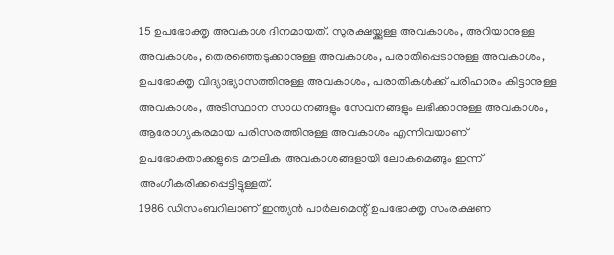15 ഉപഭോക്തൃ അവകാശ ദിനമായത്. സുരക്ഷയ്ക്കുള്ള അവകാശം, അറിയാനുള്ള അവകാശം, തെരഞ്ഞെടുക്കാനുള്ള അവകാശം, പരാതിപ്പെടാനുള്ള അവകാശം, ഉപഭോക്തൃ വിദ്യാഭ്യാസത്തിനുള്ള അവകാശം, പരാതികൾക്ക് പരിഹാരം കിട്ടാനുള്ള അവകാശം, അടിസ്ഥാന സാധനങ്ങളും സേവനങ്ങളും ലഭിക്കാനുള്ള അവകാശം, ആരോഗ്യകരമായ പരിസരത്തിനുള്ള അവകാശം എന്നിവയാണ് ഉപഭോക്താക്കളുടെ മൗലിക അവകാശങ്ങളായി ലോകമെങ്ങും ഇന്ന് അംഗീകരിക്കപ്പെട്ടിട്ടുള്ളത്.
1986 ഡിസംബറിലാണ് ഇന്ത്യൻ പാർലമെന്റ് ഉപഭോക്തൃ സംരക്ഷണ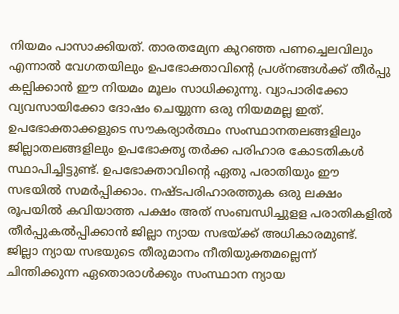നിയമം പാസാക്കിയത്. താരതമ്യേന കുറഞ്ഞ പണച്ചെലവിലും എന്നാൽ വേഗതയിലും ഉപഭോക്താവിന്റെ പ്രശ്നങ്ങൾക്ക് തീർപ്പു കല്പിക്കാൻ ഈ നിയമം മൂലം സാധിക്കുന്നു. വ്യാപാരിക്കോ വ്യവസായിക്കോ ദോഷം ചെയ്യുന്ന ഒരു നിയമമല്ല ഇത്. ഉപഭോക്താക്കളുടെ സൗകര്യാർത്ഥം സംസ്ഥാനതലങ്ങളിലും ജില്ലാതലങ്ങളിലും ഉപഭോക്തൃ തർക്ക പരിഹാര കോടതികൾ സ്ഥാപിച്ചിട്ടുണ്ട്. ഉപഭോക്താവിന്റെ ഏതു പരാതിയും ഈ സഭയിൽ സമർപ്പിക്കാം. നഷ്ടപരിഹാരത്തുക ഒരു ലക്ഷം രൂപയിൽ കവിയാത്ത പക്ഷം അത് സംബന്ധിച്ചുളള പരാതികളിൽ തീർപ്പുകൽപ്പിക്കാൻ ജില്ലാ ന്യായ സഭയ്ക്ക് അധികാരമുണ്ട്. ജില്ലാ ന്യായ സഭയുടെ തീരുമാനം നീതിയുക്തമല്ലെന്ന് ചിന്തിക്കുന്ന ഏതൊരാൾക്കും സംസ്ഥാന ന്യായ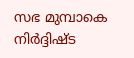സഭ മുമ്പാകെ നിർദ്ദിഷ്ട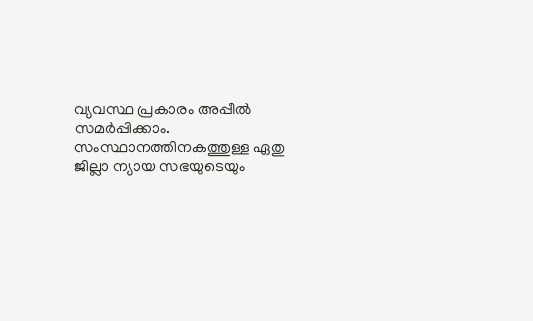വ്യവസ്ഥ പ്രകാരം അപ്പീൽ സമർപ്പിക്കാം.
സംസ്ഥാനത്തിനകത്തുള്ള ഏതു ജില്ലാ ന്യായ സഭയുടെയും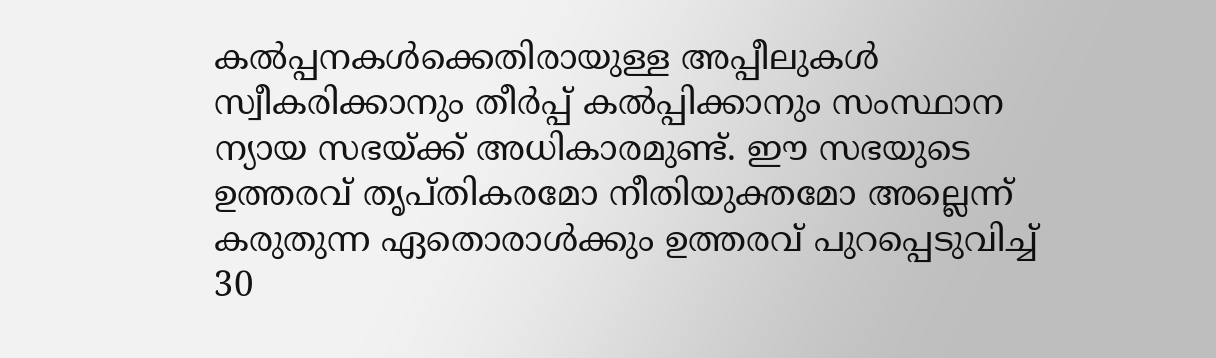കൽപ്പനകൾക്കെതിരായുള്ള അപ്പീലുകൾ സ്വീകരിക്കാനും തീർപ്പ് കൽപ്പിക്കാനും സംസ്ഥാന ന്യായ സഭയ്ക്ക് അധികാരമുണ്ട്. ഈ സഭയുടെ ഉത്തരവ് തൃപ്തികരമോ നീതിയുക്തമോ അല്ലെന്ന് കരുതുന്ന ഏതൊരാൾക്കും ഉത്തരവ് പുറപ്പെടുവിച്ച് 30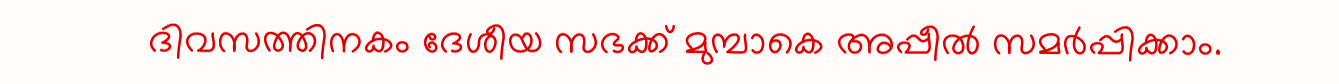ദിവസത്തിനകം ദേശീയ സഭക്ക് മുമ്പാകെ അപ്പീൽ സമർപ്പിക്കാം.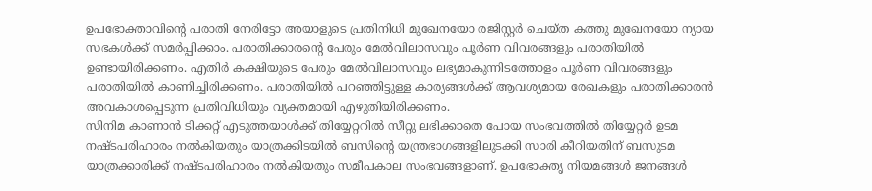ഉപഭോക്താവിന്റെ പരാതി നേരിട്ടോ അയാളുടെ പ്രതിനിധി മുഖേനയോ രജിസ്റ്റർ ചെയ്ത കത്തു മുഖേനയോ ന്യായ സഭകൾക്ക് സമർപ്പിക്കാം. പരാതിക്കാരന്റെ പേരും മേൽവിലാസവും പൂർണ വിവരങ്ങളും പരാതിയിൽ ഉണ്ടായിരിക്കണം. എതിർ കക്ഷിയുടെ പേരും മേൽവിലാസവും ലഭ്യമാകുന്നിടത്തോളം പൂർണ വിവരങ്ങളും പരാതിയിൽ കാണിച്ചിരിക്കണം. പരാതിയിൽ പറഞ്ഞിട്ടുള്ള കാര്യങ്ങൾക്ക് ആവശ്യമായ രേഖകളും പരാതിക്കാരൻ അവകാശപ്പെടുന്ന പ്രതിവിധിയും വ്യക്തമായി എഴുതിയിരിക്കണം.
സിനിമ കാണാൻ ടിക്കറ്റ് എടുത്തയാൾക്ക് തിയ്യേറ്ററിൽ സീറ്റു ലഭിക്കാതെ പോയ സംഭവത്തിൽ തിയ്യേറ്റർ ഉടമ നഷ്ടപരിഹാരം നൽകിയതും യാത്രക്കിടയിൽ ബസിന്റെ യന്ത്രഭാഗങ്ങളിലുടക്കി സാരി കീറിയതിന് ബസുടമ യാത്രക്കാരിക്ക് നഷ്ടപരിഹാരം നൽകിയതും സമീപകാല സംഭവങ്ങളാണ്. ഉപഭോക്തൃ നിയമങ്ങൾ ജനങ്ങൾ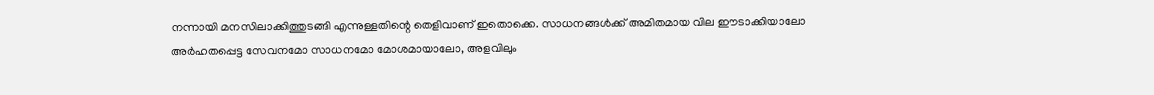നന്നായി മനസിലാക്കിത്തുടങ്ങി എന്നുള്ളതിന്റെ തെളിവാണ് ഇതൊക്കെ. സാധനങ്ങൾക്ക് അമിതമായ വില ഈടാക്കിയാലോ അർഹതപ്പെട്ട സേവനമോ സാധനമോ മോശമായാലോ, അളവിലും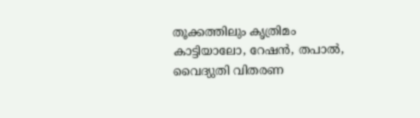തൂക്കത്തിലും കൃത്രിമം കാട്ടിയാലോ, റേഷൻ, തപാൽ, വൈദ്യുതി വിതരണ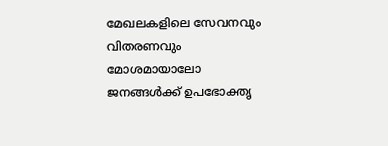മേഖലകളിലെ സേവനവും വിതരണവും മോശമായാലോ ജനങ്ങൾക്ക് ഉപഭോക്തൃ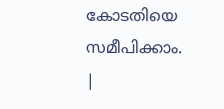കോടതിയെ സമീപിക്കാം.
|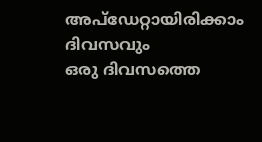അപ്ഡേറ്റായിരിക്കാം ദിവസവും
ഒരു ദിവസത്തെ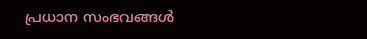പ്രധാന സംഭവങ്ങൾ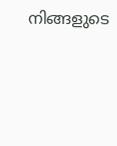നിങ്ങളുടെ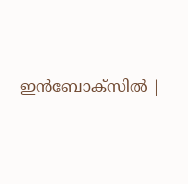ഇൻബോക്സിൽ |